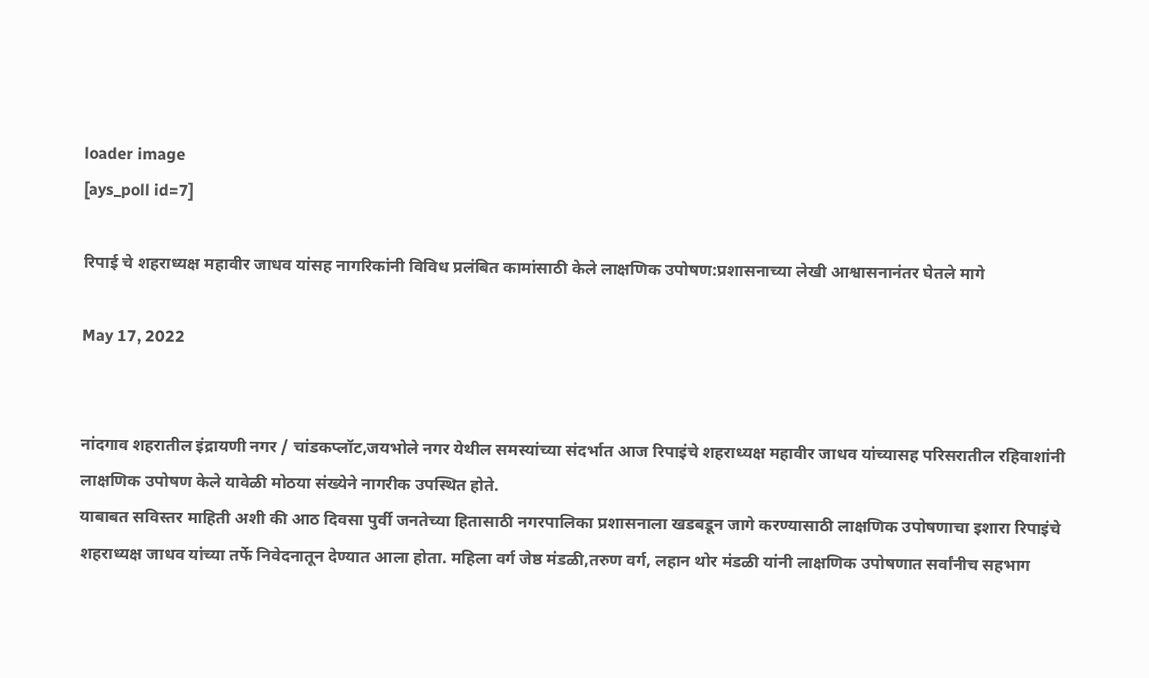loader image
[ays_poll id=7]

रिपाई चे शहराध्यक्ष महावीर जाधव यांसह नागरिकांनी विविध प्रलंबित कामांसाठी केले लाक्षणिक उपोषण:प्रशासनाच्या लेखी आश्वासनानंतर घेतले मागे

May 17, 2022


नांदगाव शहरातील इंद्रायणी नगर / चांडकप्लॉट,जयभोले नगर येथील समस्यांच्या संदर्भात आज रिपाइंचे शहराध्यक्ष महावीर जाधव यांच्यासह परिसरातील रहिवाशांनी लाक्षणिक उपोषण केले यावेळी मोठया संख्येने नागरीक उपस्थित होते.
याबाबत सविस्तर माहिती अशी की आठ दिवसा पुर्वी जनतेच्या हितासाठी नगरपालिका प्रशासनाला खडबडून जागे करण्यासाठी लाक्षणिक उपोषणाचा इशारा रिपाइंचे शहराध्यक्ष जाधव यांच्या तर्फे निवेदनातून देण्यात आला होता. महिला वर्ग जेष्ठ मंडळी,तरुण वर्ग, लहान थोर मंडळी यांनी लाक्षणिक उपोषणात सर्वांनीच सहभाग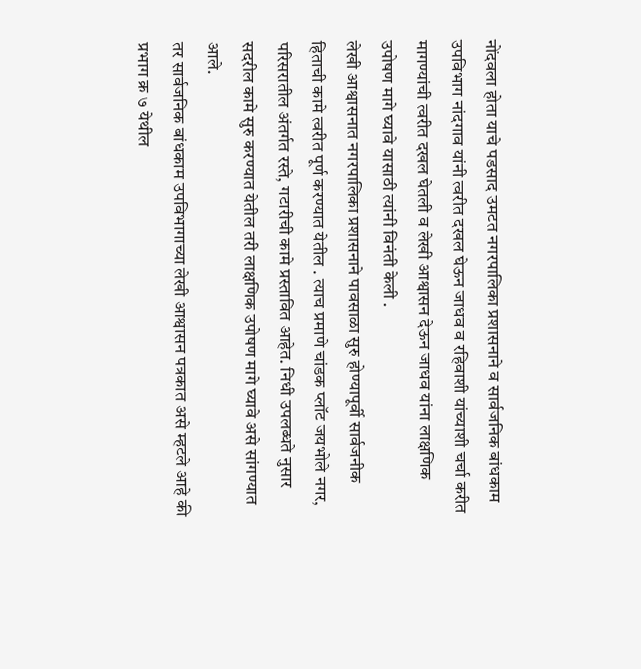नोंदवला होता याचे पडसाद उमटत नगरपालिका प्रशासनाने व सार्वजनिक बांधकाम उपविभाग नांदगाव यांनी त्वरीत दखल घेऊन जाधव व रहिवाशी यांच्याशी चर्चा करीत मागण्यांची त्वरीत दखल घेतली व लेखी आश्वासन देऊन जाधव यांना लाक्षणिक उपोषण मागे घ्यावे यासाठी त्यांनी विनंती केली .
लेखी आश्वासनात नगरपालिका प्रशासनाने पावसाळा सुरु होण्यापूर्वी सार्वजनीक हिताची कामे त्वरीत पूर्ण करण्यात येतील . त्याच प्रमाणे चांडक प्लॉट जयभोले नगर, परिसरातील अंतर्गत रस्ते, गटारीची कामे प्रस्तावित आहेत. निधी उपलब्धते नुसार सदरील कामे सुरु करण्यात येतील तरी लाक्षणिक उपोषण मागे घ्यावे असे सांगण्यात आले.
तर सार्वजनिक बांधकाम उपविभागाच्या लेखी आश्वासन पत्रकात असे म्हटले आहे की प्रभाग क्र ७ येथील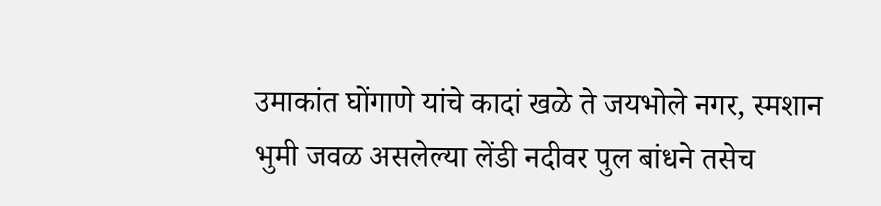उमाकांत घोंगाणे यांचे कादां खळे ते जयभोले नगर, स्मशान भुमी जवळ असलेल्या लेंडी नदीवर पुल बांधने तसेच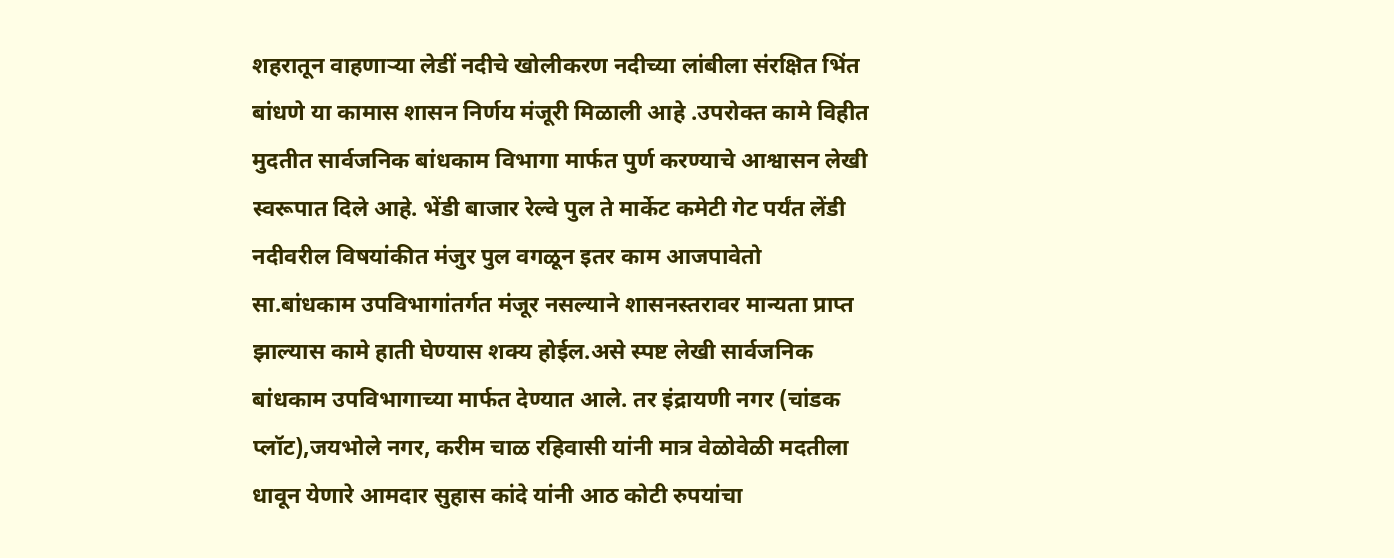शहरातून वाहणाऱ्या लेडीं नदीचे खोलीकरण नदीच्या लांबीला संरक्षित भिंत बांधणे या कामास शासन निर्णय मंजूरी मिळाली आहे .उपरोक्त कामे विहीत मुदतीत सार्वजनिक बांधकाम विभागा मार्फत पुर्ण करण्याचे आश्वासन लेखी स्वरूपात दिले आहे. भेंडी बाजार रेल्वे पुल ते मार्केट कमेटी गेट पर्यंत लेंडी नदीवरील विषयांकीत मंजुर पुल वगळून इतर काम आजपावेतो सा.बांधकाम उपविभागांतर्गत मंजूर नसल्याने शासनस्तरावर मान्यता प्राप्त झाल्यास कामे हाती घेण्यास शक्य होईल.असे स्पष्ट लेखी सार्वजनिक बांधकाम उपविभागाच्या मार्फत देण्यात आले. तर इंद्रायणी नगर (चांडक प्लॉट),जयभोले नगर, करीम चाळ रहिवासी यांनी मात्र वेळोवेळी मदतीला धावून येणारे आमदार सुहास कांदे यांनी आठ कोटी रुपयांचा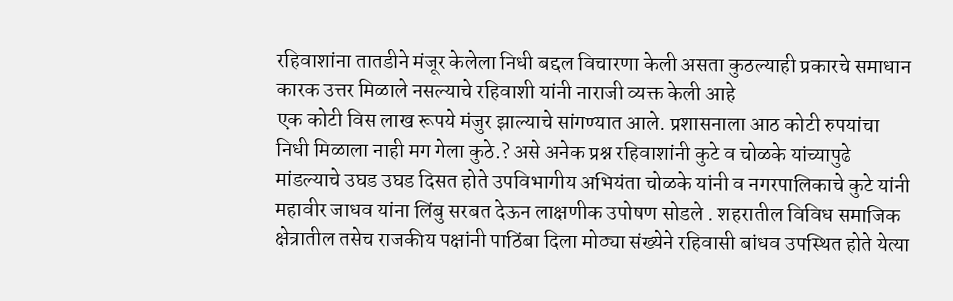रहिवाशांना तातडीने मंजूर केलेला निधी बद्दल विचारणा केली असता कुठल्याही प्रकारचे समाधान कारक उत्तर मिळाले नसल्याचे रहिवाशी यांनी नाराजी व्यक्त केली आहे
एक कोटी विस लाख रूपये मंजुर झाल्याचे सांगण्यात आले. प्रशासनाला आठ कोटी रुपयांचा निधी मिळाला नाही मग गेला कुठे.? असे अनेक प्रश्न रहिवाशांनी कुटे व चोळके यांच्यापुढे मांडल्याचे उघड उघड दिसत होते उपविभागीय अभियंता चोळके यांनी व नगरपालिकाचे कुटे यांनी महावीर जाधव यांना लिंबु सरबत देऊन लाक्षणीक उपोषण सोडले . शहरातील विविध समाजिक क्षेत्रातील तसेच राजकीय पक्षांनी पाठिंबा दिला मोठ्या संख्येने रहिवासी बांधव उपस्थित होते येत्या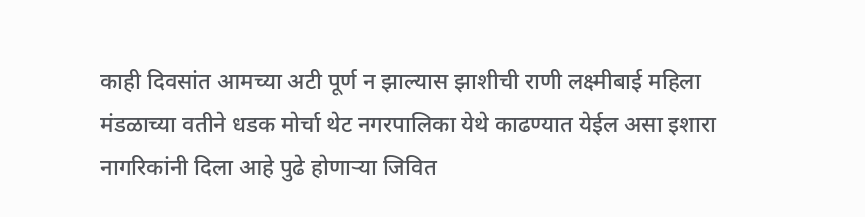काही दिवसांत आमच्या अटी पूर्ण न झाल्यास झाशीची राणी लक्ष्मीबाई महिला मंडळाच्या वतीने धडक मोर्चा थेट नगरपालिका येथे काढण्यात येईल असा इशारा नागरिकांनी दिला आहे पुढे होणार्‍या जिवित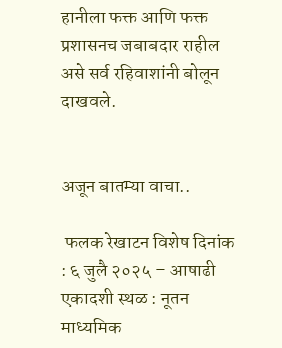हानीला फक्त आणि फक्त प्रशासनच जबाबदार राहील असे सर्व रहिवाशांनी बोलून दाखवले.


अजून बातम्या वाचा..

 फलक रेखाटन विशेष दिनांक : ६ जुलै २०२५ – आषाढी एकादशी स्थळ : नूतन माध्यमिक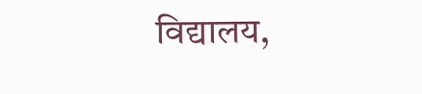विद्यालय,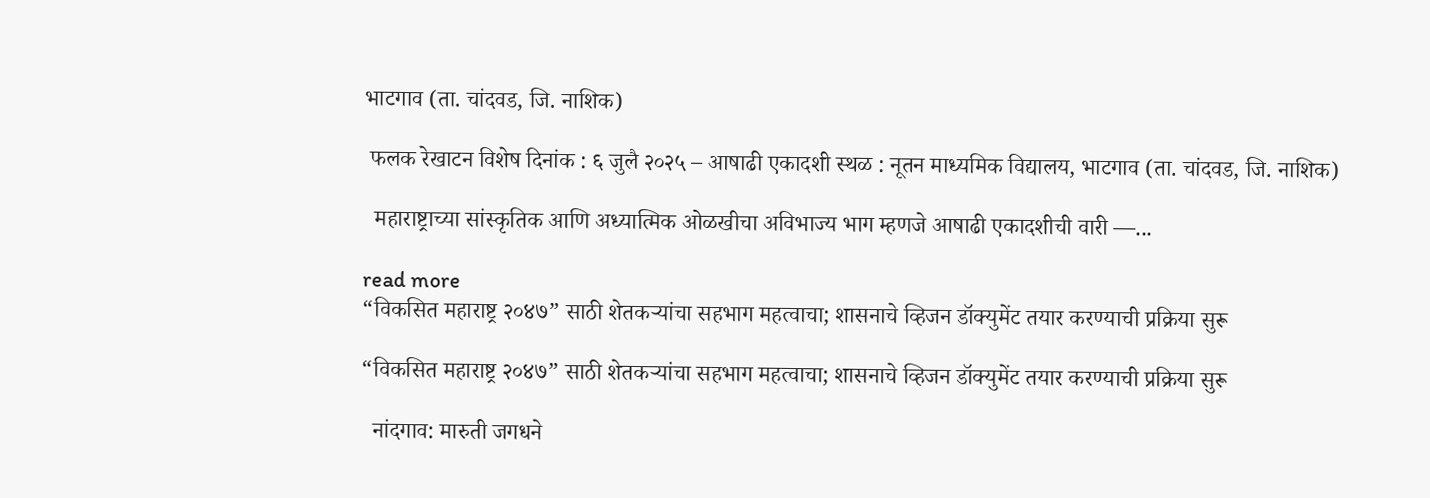भाटगाव (ता. चांदवड, जि. नाशिक)

 फलक रेखाटन विशेष दिनांक : ६ जुलै २०२५ – आषाढी एकादशी स्थळ : नूतन माध्यमिक विद्यालय, भाटगाव (ता. चांदवड, जि. नाशिक)

  महाराष्ट्राच्या सांस्कृतिक आणि अध्यात्मिक ओळखीचा अविभाज्य भाग म्हणजे आषाढी एकादशीची वारी —...

read more
“विकसित महाराष्ट्र २०४७” साठी शेतकऱ्यांचा सहभाग महत्वाचा; शासनाचे व्हिजन डॉक्युमेंट तयार करण्याची प्रक्रिया सुरू

“विकसित महाराष्ट्र २०४७” साठी शेतकऱ्यांचा सहभाग महत्वाचा; शासनाचे व्हिजन डॉक्युमेंट तयार करण्याची प्रक्रिया सुरू

  नांदगाव: मारुती जगधने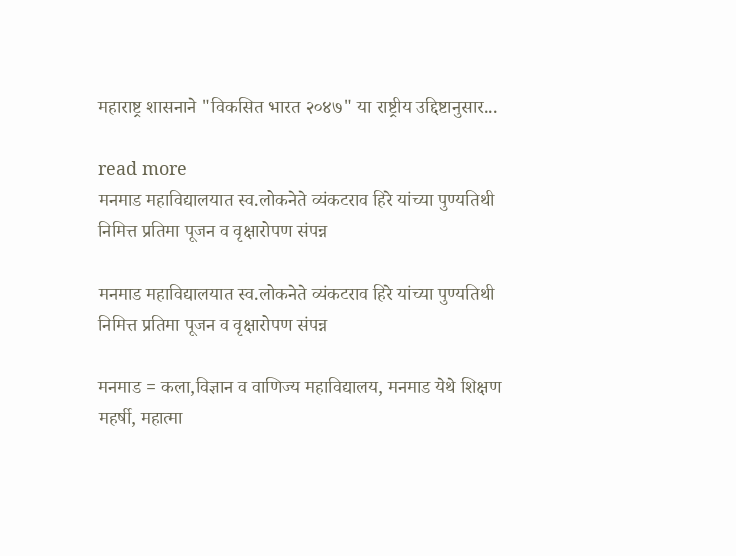महाराष्ट्र शासनाने "विकसित भारत २०४७" या राष्ट्रीय उद्दिष्टानुसार...

read more
मनमाड महाविद्यालयात स्व.लोकनेते व्यंकटराव हिरे यांच्या पुण्यतिथी निमित्त प्रतिमा पूजन व वृक्षारोपण संपन्न

मनमाड महाविद्यालयात स्व.लोकनेते व्यंकटराव हिरे यांच्या पुण्यतिथी निमित्त प्रतिमा पूजन व वृक्षारोपण संपन्न

मनमाड = कला,विज्ञान व वाणिज्य महाविद्यालय, मनमाड येथे शिक्षण महर्षी, महात्मा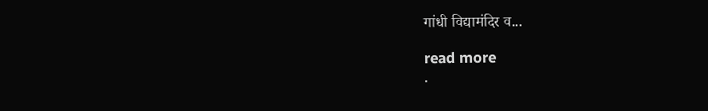गांधी विद्यामंदिर व...

read more
.